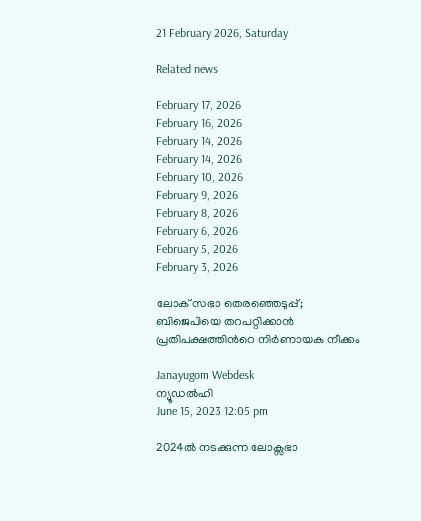21 February 2026, Saturday

Related news

February 17, 2026
February 16, 2026
February 14, 2026
February 14, 2026
February 10, 2026
February 9, 2026
February 8, 2026
February 6, 2026
February 5, 2026
February 3, 2026

ലോക് സഭാ തെരഞ്ഞെടുപ്പ്; ബിജെപിയെ തറപറ്റിക്കാന്‍ പ്രതിപക്ഷത്തിന്‍റെ നിര്‍ണായക നീക്കം

Janayugom Webdesk
ന്യൂഡല്‍ഹി
June 15, 2023 12:05 pm

2024ല്‍ നടക്കുന്ന ലോക്സഭാ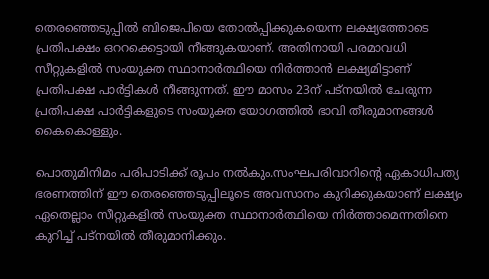തെരഞ്ഞെടുപ്പില്‍ ബിജെപിയെ തോല്‍പ്പിക്കുകയെന്ന ലക്ഷ്യത്തോടെ പ്രതിപക്ഷം ഒററക്കെട്ടായി നീങ്ങുകയാണ്. അതിനായി പരമാവധി സീറ്റുകളില്‍ സംയുക്ത സ്ഥാനാര്‍ത്ഥിയെ നിര്‍ത്താന്‍ ലക്ഷ്യമിട്ടാണ് പ്രതിപക്ഷ പാര്‍ട്ടികള്‍ നീങ്ങുന്നത്. ഈ മാസം 23ന് പട്നയില്‍ ചേരുന്ന പ്രതിപക്ഷ പാര്‍ട്ടികളുടെ സംയുക്ത യോഗത്തില്‍ ഭാവി തീരുമാനങ്ങള്‍ കൈകൊള്ളും.

പൊതുമിനിമം പരിപാടിക്ക് രൂപം നല്‍കും.സംഘപരിവാറിന്‍റെ ഏകാധിപത്യ ഭരണത്തിന് ഈ തെരഞ്ഞെടുപ്പിലൂടെ അവസാനം കുറിക്കുകയാണ് ലക്ഷ്യം ഏതെല്ലാം സീറ്റുകളില്‍ സംയുക്ത സ്ഥാനാര്‍ത്ഥിയെ നിര്‍ത്താമെന്നതിനെ കുറിച്ച് പട്‌നയില്‍ തീരുമാനിക്കും.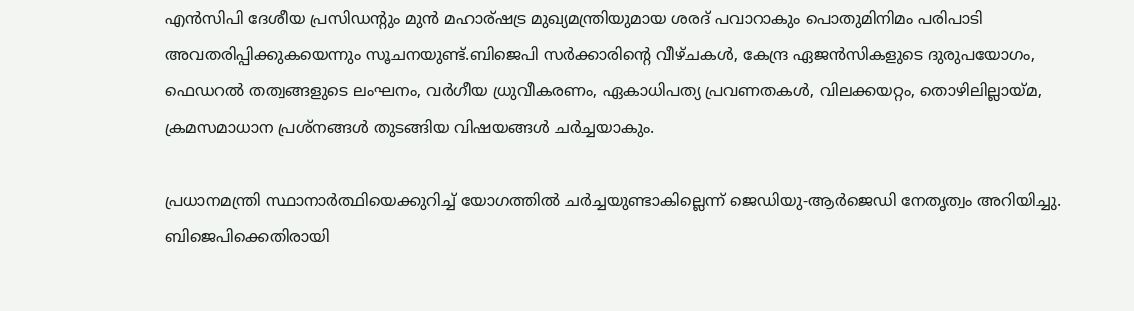എന്‍സിപി ദേശീയ പ്രസിഡന്‍റും മുന്‍ മഹാര്ഷട്ര മുഖ്യമന്ത്രിയുമായ ശരദ് പവാറാകും പൊതുമിനിമം പരിപാടി അവതരിപ്പിക്കുകയെന്നും സൂചനയുണ്ട്.ബിജെപി സര്‍ക്കാരിന്റെ വീഴ്ചകള്‍, കേന്ദ്ര ഏജന്‍സികളുടെ ദുരുപയോഗം, ഫെഡറല്‍ തത്വങ്ങളുടെ ലംഘനം, വര്‍ഗീയ ധ്രുവീകരണം, ഏകാധിപത്യ പ്രവണതകള്‍, വിലക്കയറ്റം, തൊഴിലില്ലായ്മ, ക്രമസമാധാന പ്രശ്നങ്ങള്‍ തുടങ്ങിയ വിഷയങ്ങള്‍ ചര്‍ച്ചയാകും.

പ്രധാനമന്ത്രി സ്ഥാനാര്‍ത്ഥിയെക്കുറിച്ച് യോഗത്തില്‍ ചര്‍ച്ചയുണ്ടാകില്ലെന്ന് ജെഡിയു-ആര്‍ജെഡി നേതൃത്വം അറിയിച്ചു. ബിജെപിക്കെതിരായി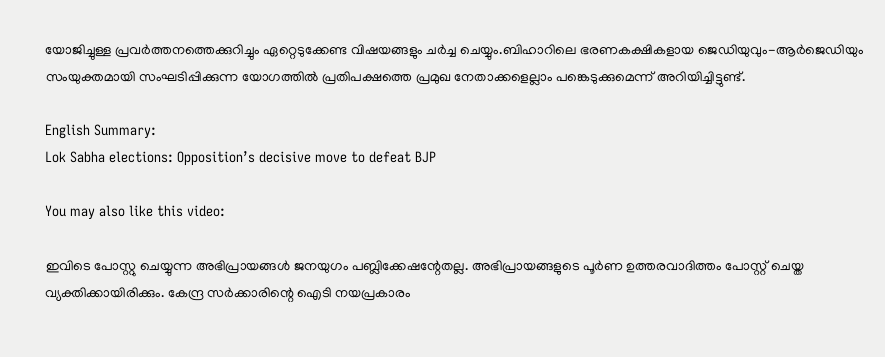യോജിച്ചുള്ള പ്രവര്‍ത്തനത്തെക്കുറിച്ചും ഏറ്റെടുക്കേണ്ട വിഷയങ്ങളും ചര്‍ച്ച ചെയ്യും.ബിഹാറിലെ ഭരണകക്ഷികളായ ജെഡിയുവും-ആര്‍ജെഡിയും സംയുക്തമായി സംഘടിപ്പിക്കുന്ന യോഗത്തില്‍ പ്രതിപക്ഷത്തെ പ്രമുഖ നേതാക്കളെല്ലാം പങ്കെടുക്കുമെന്ന് അറിയിച്ചിട്ടുണ്ട്.

English Summary:
Lok Sabha elections: Opposition’s decisive move to defeat BJP

You may also like this video:

ഇവിടെ പോസ്റ്റു ചെയ്യുന്ന അഭിപ്രായങ്ങള്‍ ജനയുഗം പബ്ലിക്കേഷന്റേതല്ല. അഭിപ്രായങ്ങളുടെ പൂര്‍ണ ഉത്തരവാദിത്തം പോസ്റ്റ് ചെയ്ത വ്യക്തിക്കായിരിക്കും. കേന്ദ്ര സര്‍ക്കാരിന്റെ ഐടി നയപ്രകാരം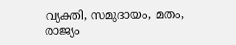വ്യക്തി, സമുദായം, മതം, രാജ്യം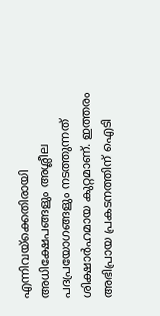എന്നിവയ്‌ക്കെതിരായി അധിക്ഷേപങ്ങളും അശ്ലീല പദപ്രയോഗങ്ങളും നടത്തുന്നത് ശിക്ഷാര്‍ഹമായ കുറ്റമാണ്. ഇത്തരം അഭിപ്രായ പ്രകടനത്തിന് ഐടി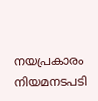നയപ്രകാരം നിയമനടപടി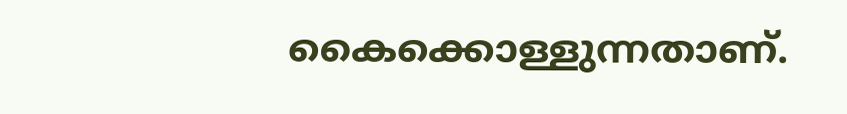കൈക്കൊള്ളുന്നതാണ്.